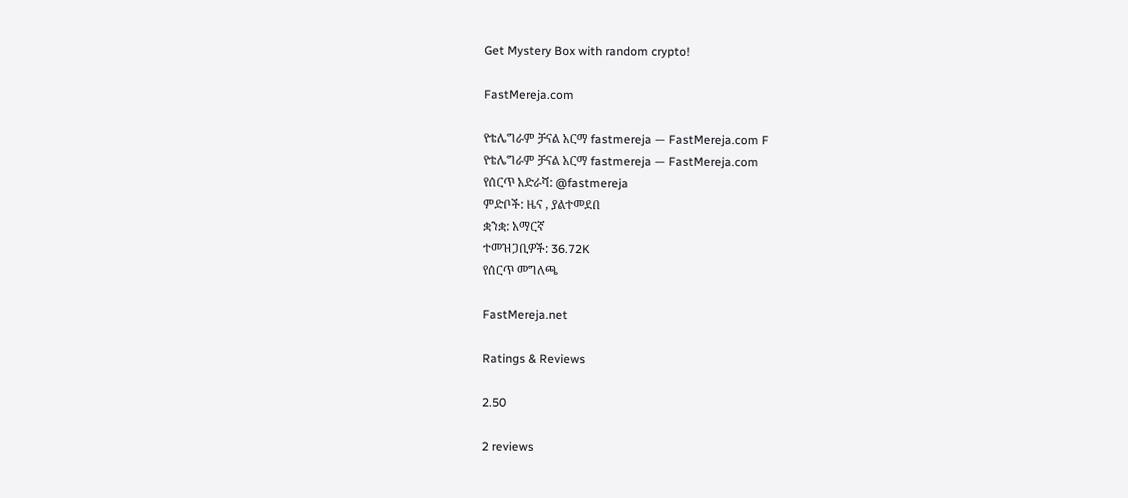Get Mystery Box with random crypto!

FastMereja.com

የቴሌግራም ቻናል አርማ fastmereja — FastMereja.com F
የቴሌግራም ቻናል አርማ fastmereja — FastMereja.com
የሰርጥ አድራሻ: @fastmereja
ምድቦች: ዜና , ያልተመደበ
ቋንቋ: አማርኛ
ተመዝጋቢዎች: 36.72K
የሰርጥ መግለጫ

FastMereja.net

Ratings & Reviews

2.50

2 reviews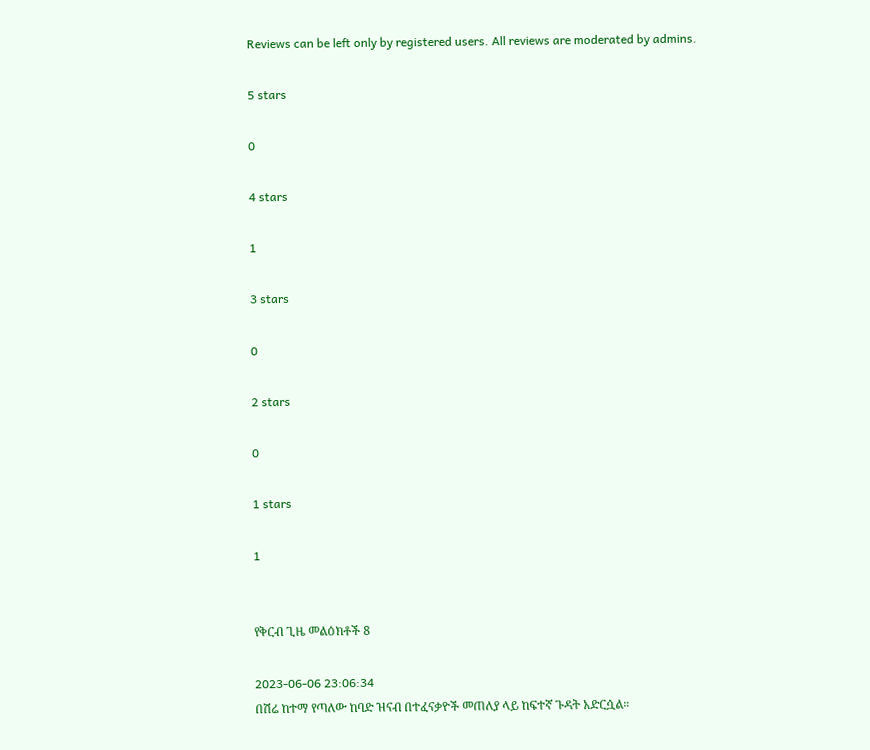Reviews can be left only by registered users. All reviews are moderated by admins.

5 stars

0

4 stars

1

3 stars

0

2 stars

0

1 stars

1


የቅርብ ጊዜ መልዕክቶች 8

2023-06-06 23:06:34
በሽሬ ከተማ የጣለው ከባድ ዝናብ በተፈናቃዮች መጠለያ ላይ ከፍተኛ ጉዳት አድርሷል።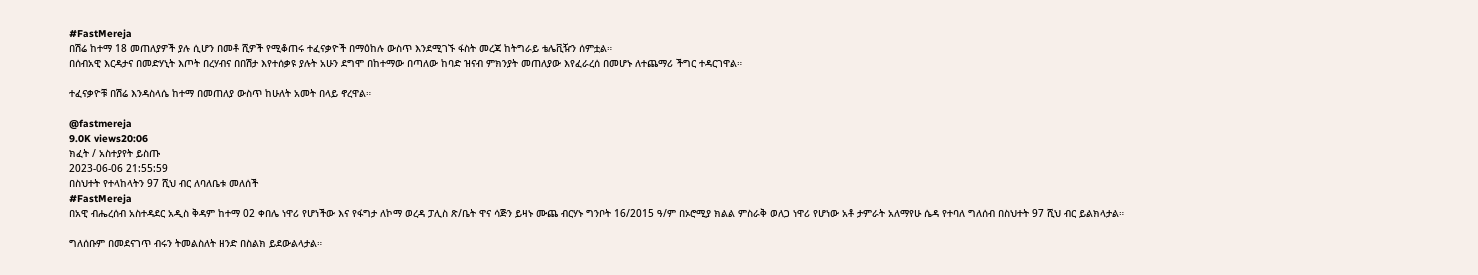#FastMereja
በሽሬ ከተማ 18 መጠለያዎች ያሉ ሲሆን በመቶ ሺዎች የሚቆጠሩ ተፈናቃዮች በማዕከሉ ውስጥ እንደሚገኙ ፋስት መረጃ ከትግራይ ቴሌቪዥን ሰምቷል።
በሰብአዊ እርዳታና በመድሃኒት እጦት በረሃብና በበሽታ እየተሰቃዩ ያሉት አሁን ደግሞ በከተማው በጣለው ከባድ ዝናብ ምክንያት መጠለያው እየፈራረሰ በመሆኑ ለተጨማሪ ችግር ተዳርገዋል።

ተፈናቃዮቹ በሽሬ እንዳስላሴ ከተማ በመጠለያ ውስጥ ከሁለት አመት በላይ ኖረዋል።

@fastmereja
9.0K views20:06
ክፈት / አስተያየት ይስጡ
2023-06-06 21:55:59
በስህተት የተላከላትን 97 ሺህ ብር ለባለቤቱ መለሰች
#FastMereja
በአዊ ብሔረሰብ አስተዳደር አዲስ ቅዳም ከተማ 02 ቀበሌ ነዋሪ የሆነችው እና የፋግታ ለኮማ ወረዳ ፓሊስ ጽ/ቤት ዋና ሳጅን ይዛኑ ሙጨ ብርሃኑ ግንቦት 16/2015 ዓ/ም በኦሮሚያ ክልል ምስራቅ ወለጋ ነዋሪ የሆነው አቶ ታምራት አለማየሁ ሴዳ የተባለ ግለሰብ በስህተት 97 ሺህ ብር ይልክላታል።

ግለሰቡም በመደናገጥ ብሩን ትመልስለት ዘንድ በስልክ ይደውልላታል።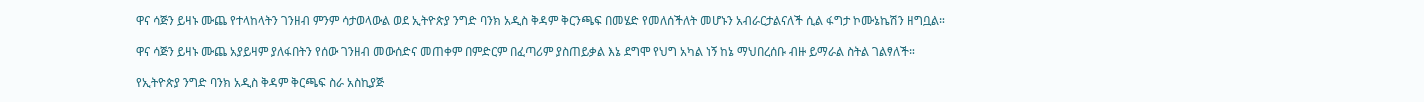ዋና ሳጅን ይዛኑ ሙጨ የተላከላትን ገንዘብ ምንም ሳታወላውል ወደ ኢትዮጵያ ንግድ ባንክ አዲስ ቅዳም ቅርንጫፍ በመሄድ የመለሰችለት መሆኑን አብራርታልናለች ሲል ፋግታ ኮሙኔኬሽን ዘግቧል።

ዋና ሳጅን ይዛኑ ሙጨ አያይዛም ያለፋበትን የሰው ገንዘብ መውሰድና መጠቀም በምድርም በፈጣሪም ያስጠይቃል እኔ ደግሞ የህግ አካል ነኝ ከኔ ማህበረሰቡ ብዙ ይማራል ስትል ገልፃለች።

የኢትዮጵያ ንግድ ባንክ አዲስ ቅዳም ቅርጫፍ ስራ አስኪያጅ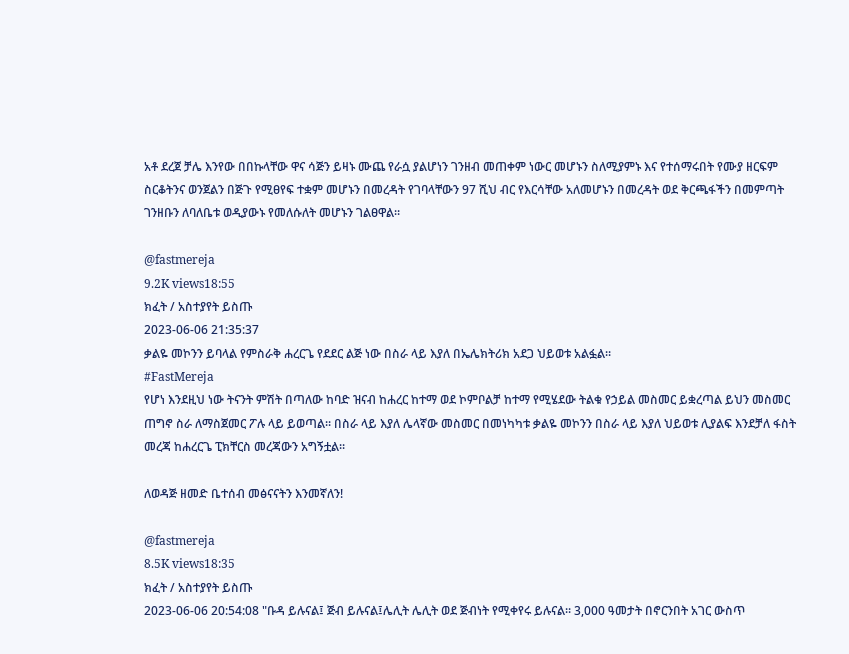አቶ ደረጀ ቻሌ እንየው በበኩላቸው ዋና ሳጅን ይዛኑ ሙጨ የራሷ ያልሆነን ገንዘብ መጠቀም ነውር መሆኑን ስለሚያምኑ እና የተሰማሩበት የሙያ ዘርፍም ስርቆትንና ወንጀልን በጅጉ የሚፀየፍ ተቋም መሆኑን በመረዳት የገባላቸውን 97 ሺህ ብር የእርሳቸው አለመሆኑን በመረዳት ወደ ቅርጫፋችን በመምጣት ገንዘቡን ለባለቤቱ ወዲያውኑ የመለሱለት መሆኑን ገልፀዋል።

@fastmereja
9.2K views18:55
ክፈት / አስተያየት ይስጡ
2023-06-06 21:35:37
ቃልዬ መኮንን ይባላል የምስራቅ ሐረርጌ የደደር ልጅ ነው በስራ ላይ እያለ በኤሌክትሪክ አደጋ ህይወቱ አልፏል።
#FastMereja
የሆነ እንደዚህ ነው ትናንት ምሽት በጣለው ከባድ ዝናብ ከሐረር ከተማ ወደ ኮምቦልቻ ከተማ የሚሄደው ትልቁ የኃይል መስመር ይቋረጣል ይህን መስመር ጠግኖ ስራ ለማስጀመር ፖሉ ላይ ይወጣል። በስራ ላይ እያለ ሌላኛው መስመር በመነካካቱ ቃልዬ መኮንን በስራ ላይ እያለ ህይወቱ ሊያልፍ እንደቻለ ፋስት መረጃ ከሐረርጌ ፒክቸርስ መረጃውን አግኝቷል።

ለወዳጅ ዘመድ ቤተሰብ መፅናናትን እንመኛለን!

@fastmereja
8.5K views18:35
ክፈት / አስተያየት ይስጡ
2023-06-06 20:54:08 "ቡዳ ይሉናል፤ ጅብ ይሉናል፤ሌሊት ሌሊት ወደ ጅብነት የሚቀየሩ ይሉናል። 3,000 ዓመታት በኖርንበት አገር ውስጥ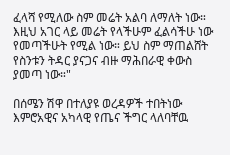ፈላሻ የሚለው ስም መሬት አልባ ለማለት ነው። እዚህ አገር ላይ መሬት የላችሁም ፈልሳችሁ ነው የመጣችሁት የሚል ነው። ይህ ስም ማጠልሸት የስንቱን ትዳር ያናጋና ብዙ ማሕበራዊ ቀውስ ያመጣ ነው።"

በሰሜን ሽዋ በተለያዩ ወረዳዎች ተበትነው እምሮአዊና አካላዊ የጤና ችግር ላለባቸዉ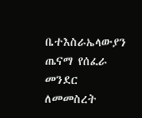ቤተእስራኤላውያን ጤናማ የሰፈራ መንደር ለመመስረት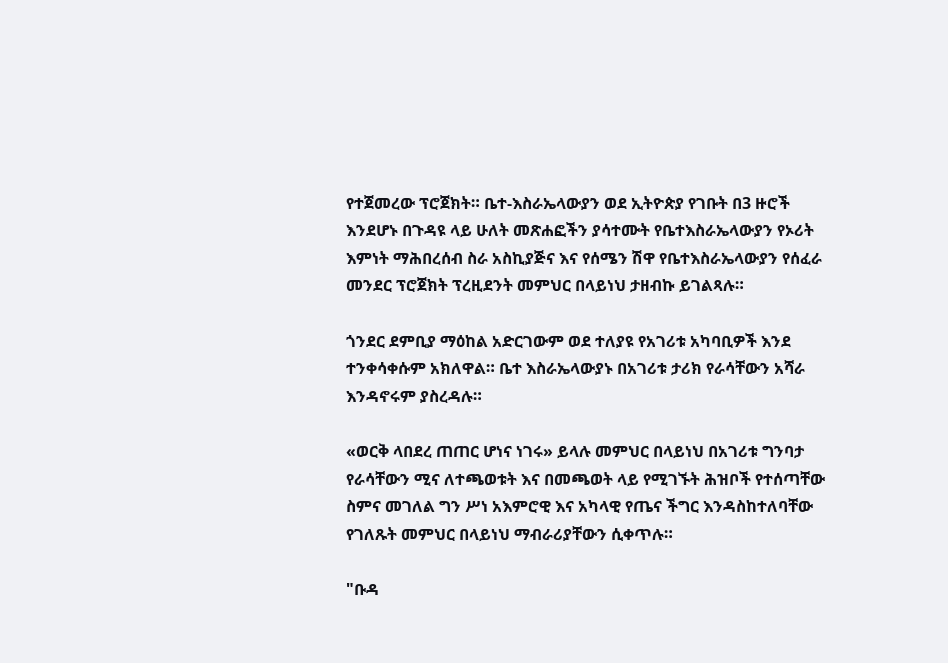የተጀመረው ፕሮጀክት። ቤተ-እስራኤላውያን ወደ ኢትዮጵያ የገቡት በ3 ዙሮች እንደሆኑ በጉዳዩ ላይ ሁለት መጽሐፎችን ያሳተሙት የቤተእስራኤላውያን የኦሪት እምነት ማሕበረሰብ ስራ አስኪያጅና እና የሰሜን ሽዋ የቤተእስራኤላውያን የሰፈራ መንደር ፕሮጀክት ፕረዚደንት መምህር በላይነህ ታዘብኩ ይገልጻሉ።

ጎንደር ደምቢያ ማዕከል አድርገውም ወደ ተለያዩ የአገሪቱ አካባቢዎች እንደ ተንቀሳቀሱም አክለዋል። ቤተ እስራኤላውያኑ በአገሪቱ ታሪክ የራሳቸውን አሻራ እንዳኖሩም ያስረዳሉ።

«ወርቅ ላበደረ ጠጠር ሆነና ነገሩ» ይላሉ መምህር በላይነህ በአገሪቱ ግንባታ የራሳቸውን ሚና ለተጫወቱት እና በመጫወት ላይ የሚገኙት ሕዝቦች የተሰጣቸው ስምና መገለል ግን ሥነ አእምሮዊ እና አካላዊ የጤና ችግር እንዳስከተለባቸው የገለጹት መምህር በላይነህ ማብራሪያቸውን ሲቀጥሉ።

"ቡዳ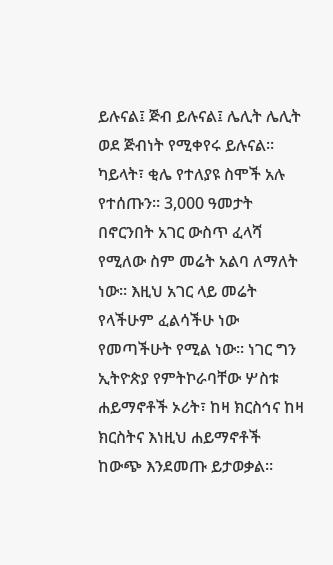ይሉናል፤ ጅብ ይሉናል፤ ሌሊት ሌሊት ወደ ጅብነት የሚቀየሩ ይሉናል። ካይላት፣ ቂሌ የተለያዩ ስሞች አሉ የተሰጡን። 3,000 ዓመታት በኖርንበት አገር ውስጥ ፈላሻ የሚለው ስም መሬት አልባ ለማለት ነው። እዚህ አገር ላይ መሬት የላችሁም ፈልሳችሁ ነው የመጣችሁት የሚል ነው። ነገር ግን ኢትዮጵያ የምትኮራባቸው ሦስቱ ሐይማኖቶች ኦሪት፣ ከዛ ክርስኅና ከዛ ክርስትና እነዚህ ሐይማኖቶች ከውጭ እንደመጡ ይታወቃል።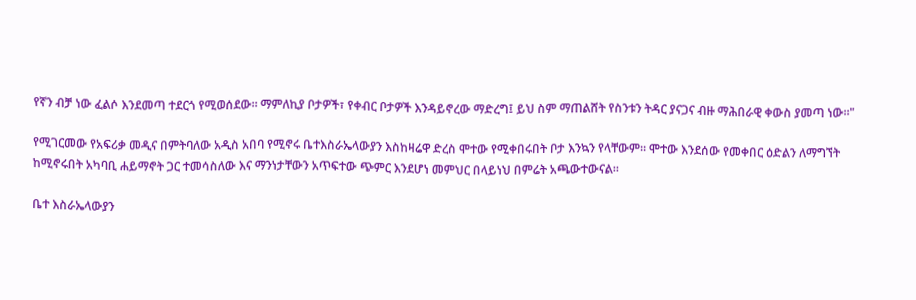የኛን ብቻ ነው ፈልሶ እንደመጣ ተደርጎ የሚወሰደው። ማምለኪያ ቦታዎች፣ የቀብር ቦታዎች እንዳይኖረው ማድረግ፤ ይህ ስም ማጠልሸት የስንቱን ትዳር ያናጋና ብዙ ማሕበራዊ ቀውስ ያመጣ ነው።"

የሚገርመው የአፍሪቃ መዲና በምትባለው አዲስ አበባ የሚኖሩ ቤተእስራኤላውያን እስከዛሬዋ ድረስ ሞተው የሚቀበሩበት ቦታ እንኳን የላቸውም። ሞተው እንደሰው የመቀበር ዕድልን ለማግኘት ከሚኖሩበት አካባቢ ሐይማኖት ጋር ተመሳስለው እና ማንነታቸውን አጥፍተው ጭምር እንደሆነ መምህር በላይነህ በምሬት አጫውተውናል።

ቤተ እስራኤላውያን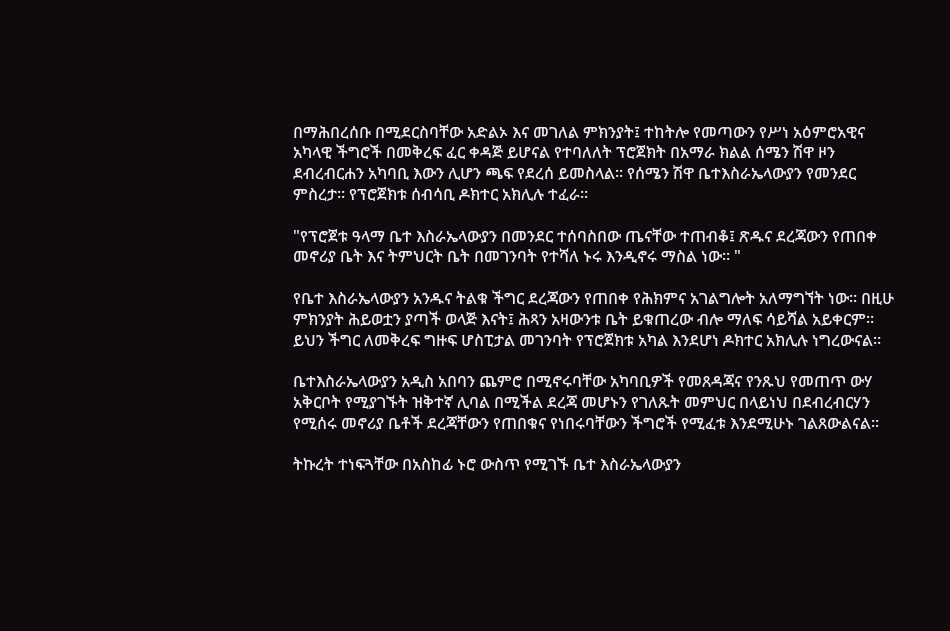በማሕበረሰቡ በሚደርስባቸው አድልኦ እና መገለል ምክንያት፤ ተከትሎ የመጣውን የሥነ አዕምሮአዊና አካላዊ ችግሮች በመቅረፍ ፈር ቀዳጅ ይሆናል የተባለለት ፕሮጀክት በአማራ ክልል ሰሜን ሽዋ ዞን ደብረብርሐን አካባቢ እውን ሊሆን ጫፍ የደረሰ ይመስላል። የሰሜን ሽዋ ቤተእስራኤላውያን የመንደር ምስረታ። የፕሮጀክቱ ሰብሳቢ ዶክተር አክሊሉ ተፈራ።

"የፕሮጀቱ ዓላማ ቤተ እስራኤላውያን በመንደር ተሰባስበው ጤናቸው ተጠብቆ፤ ጽዱና ደረጃውን የጠበቀ መኖሪያ ቤት እና ትምህርት ቤት በመገንባት የተሻለ ኑሩ እንዲኖሩ ማስል ነው። "

የቤተ እስራኤላውያን አንዱና ትልቁ ችግር ደረጃውን የጠበቀ የሕክምና አገልግሎት አለማግኘት ነው። በዚሁ ምክንያት ሕይወቷን ያጣች ወላጅ እናት፤ ሕጻን አዛውንቱ ቤት ይቁጠረው ብሎ ማለፍ ሳይሻል አይቀርም። ይህን ችግር ለመቅረፍ ግዙፍ ሆስፒታል መገንባት የፕሮጀክቱ አካል እንደሆነ ዶክተር አክሊሉ ነግረውናል።

ቤተእስራኤላውያን አዲስ አበባን ጨምሮ በሚኖሩባቸው አካባቢዎች የመጸዳጃና የንጹህ የመጠጥ ውሃ አቅርቦት የሚያገኙት ዝቅተኛ ሊባል በሚችል ደረጃ መሆኑን የገለጹት መምህር በላይነህ በደብረብርሃን የሚሰሩ መኖሪያ ቤቶች ደረጃቸውን የጠበቁና የነበሩባቸውን ችግሮች የሚፈቱ እንደሚሁኑ ገልጸውልናል።

ትኩረት ተነፍጓቸው በአስከፊ ኑሮ ውስጥ የሚገኙ ቤተ እስራኤላውያን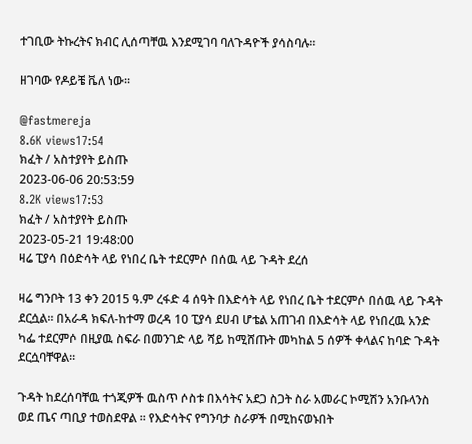ተገቢው ትኩረትና ክብር ሊሰጣቸዉ እንደሚገባ ባለጉዳዮች ያሳስባሉ።

ዘገባው የዶይቼ ቬለ ነው።

@fastmereja
8.6K views17:54
ክፈት / አስተያየት ይስጡ
2023-06-06 20:53:59
8.2K views17:53
ክፈት / አስተያየት ይስጡ
2023-05-21 19:48:00
ዛሬ ፒያሳ በዕድሳት ላይ የነበረ ቤት ተደርምሶ በሰዉ ላይ ጉዳት ደረሰ

ዛሬ ግንቦት 13 ቀን 2015 ዓ.ም ረፋድ 4 ሰዓት በእድሳት ላይ የነበረ ቤት ተደርምሶ በሰዉ ላይ ጉዳት ደርሷል። በአራዳ ክፍለ-ከተማ ወረዳ 10 ፒያሳ ደሀብ ሆቴል አጠገብ በእድሳት ላይ የነበረዉ አንድ ካፌ ተደርምሶ በዚያዉ ስፍራ በመንገድ ላይ ሻይ ከሚሸጡት መካከል 5 ሰዎች ቀላልና ከባድ ጉዳት ደርሷባቸዋል።

ጉዳት ከደረሰባቸዉ ተጎጂዎች ዉስጥ ሶስቱ በእሳትና አደጋ ስጋት ስራ አመራር ኮሚሽን አንቡላንስ ወደ ጤና ጣቢያ ተወስደዋል ። የእድሳትና የግንባታ ስራዎች በሚከናወኑበት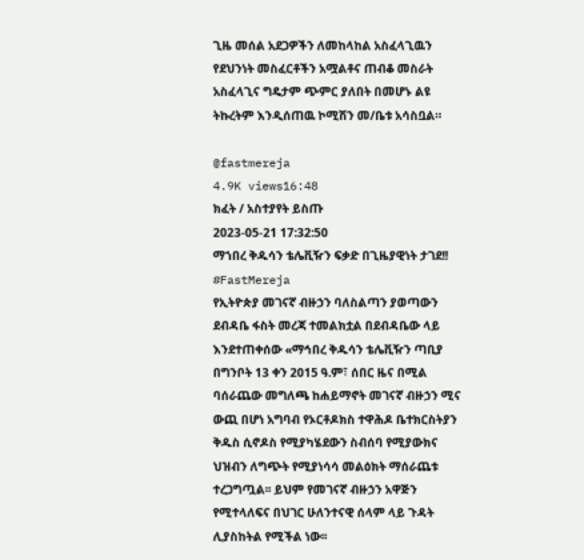ጊዜ መሰል አደጋዎችን ለመከላከል አስፈላጊዉን የደህንነት መስፈርቶችን አሟልቶና ጠብቆ መስራት አስፈላጊና ግዴታም ጭምር ያለበት በመሆኑ ልዩ ትኩረትም እንዲሰጠዉ ኮሚሽን መ/ቤቱ አሳስቧል።

@fastmereja
4.9K views16:48
ክፈት / አስተያየት ይስጡ
2023-05-21 17:32:50
ማኀበረ ቅዱሳን ቴሌቪዥን ፍቃድ በጊዜያዊነት ታገደ!!
#FastMereja
የኢትዮጵያ መገናኛ ብዙኃን ባለስልጣን ያወጣውን ደብዳቤ ፋስት መረጃ ተመልክቷል በደብዳቤው ላይ እንደተጠቀሰው «ማኅበረ ቅዱሳን ቴሌቪዥን ጣቢያ በግንቦት 13 ቀን 2015 ዓ.ም፣ ሰበር ዜና በሚል ባሰራጨው መግለጫ ከሐይማኖት መገናኛ ብዙኃን ሚና ውጪ በሆነ አግባብ የኦርቶዶክስ ተዋሕዶ ቤተክርስትያን ቅዱስ ሲኖዶስ የሚያካሄደውን ስብሰባ የሚያውክና ህዝብን ለግጭት የሚያነሳሳ መልዕክት ማሰራጨቱ ተረጋግጧል፡፡ ይህም የመገናኛ ብዙኃን አዋጅን የሚተላለፍና በህገር ሁለንተናዊ ሰላም ላይ ጉዳት ሊያስከትል የሚችል ነው፡፡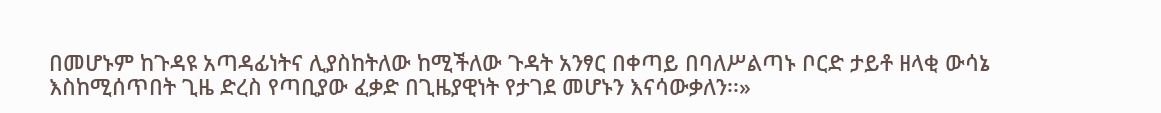በመሆኑም ከጉዳዩ አጣዳፊነትና ሊያስከትለው ከሚችለው ጉዳት አንፃር በቀጣይ በባለሥልጣኑ ቦርድ ታይቶ ዘላቂ ውሳኔ እስከሚሰጥበት ጊዜ ድረስ የጣቢያው ፈቃድ በጊዜያዊነት የታገደ መሆኑን እናሳውቃለን፡፡»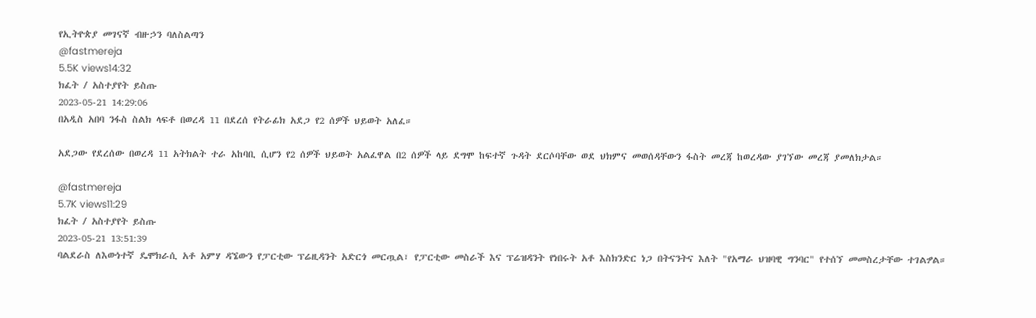የኢትዮጵያ መገናኛ ብዙኃን ባለስልጣን
@fastmereja
5.5K views14:32
ክፈት / አስተያየት ይስጡ
2023-05-21 14:29:06
በአዲስ አበባ ንፋስ ስልክ ላፍቶ በወረዳ 11 በደረሰ የትራፊክ አደጋ የ2 ሰዎች ህይወት አለፈ።

አደጋው የደረሰው በወረዳ 11 አትክልት ተራ አከባቢ ሲሆን የ2 ሰዎች ህይወት አልፈዋል በ2 ሰዎች ላይ ደግሞ ከፍተኛ ጉዳት ደርሶባቸው ወደ ህክምና መወሰዳቸውን ፋስት መረጃ ከወረዳው ያገኘው መረጃ ያመለክታል።

@fastmereja
5.7K views11:29
ክፈት / አስተያየት ይስጡ
2023-05-21 13:51:39
ባልደራስ ለእውነተኛ ዴሞክራሲ አቶ አምሃ ዳኜውን የፓርቲው ፕሬዚዳንት አድርጎ መርጧል፣ የፓርቲው መስራች እና ፕሬዝዳንት የነበሩት አቶ እስክንድር ነጋ በትናንትና እለት "የአማራ ህዝባዊ ግንባር" የተሰኘ መመስረታቸው ተገልፇል።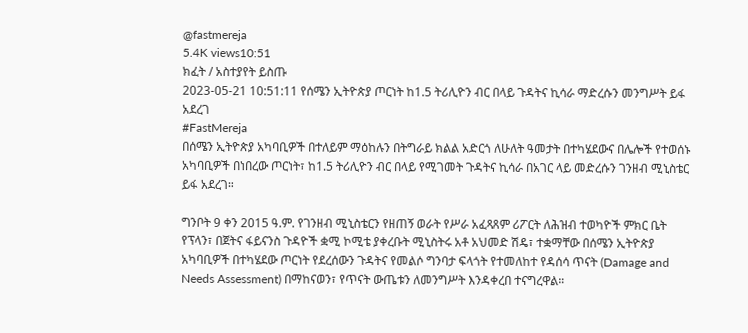@fastmereja
5.4K views10:51
ክፈት / አስተያየት ይስጡ
2023-05-21 10:51:11 የሰሜን ኢትዮጵያ ጦርነት ከ1.5 ትሪሊዮን ብር በላይ ጉዳትና ኪሳራ ማድረሱን መንግሥት ይፋ አደረገ
#FastMereja
በሰሜን ኢትዮጵያ አካባቢዎች በተለይም ማዕከሉን በትግራይ ክልል አድርጎ ለሁለት ዓመታት በተካሄደውና በሌሎች የተወሰኑ አካባቢዎች በነበረው ጦርነት፣ ከ1.5 ትሪሊዮን ብር በላይ የሚገመት ጉዳትና ኪሳራ በአገር ላይ መድረሱን ገንዘብ ሚኒስቴር ይፋ አደረገ።

ግንቦት 9 ቀን 2015 ዓ.ም. የገንዘብ ሚኒስቴርን የዘጠኝ ወራት የሥራ አፈጻጸም ሪፖርት ለሕዝብ ተወካዮች ምክር ቤት የፕላን፣ በጀትና ፋይናንስ ጉዳዮች ቋሚ ኮሚቴ ያቀረቡት ሚኒስትሩ አቶ አህመድ ሽዴ፣ ተቋማቸው በሰሜን ኢትዮጵያ አካባቢዎች በተካሄደው ጦርነት የደረሰውን ጉዳትና የመልሶ ግንባታ ፍላጎት የተመለከተ የዳሰሳ ጥናት (Damage and Needs Assessment) በማከናወን፣ የጥናት ውጤቱን ለመንግሥት እንዳቀረበ ተናግረዋል።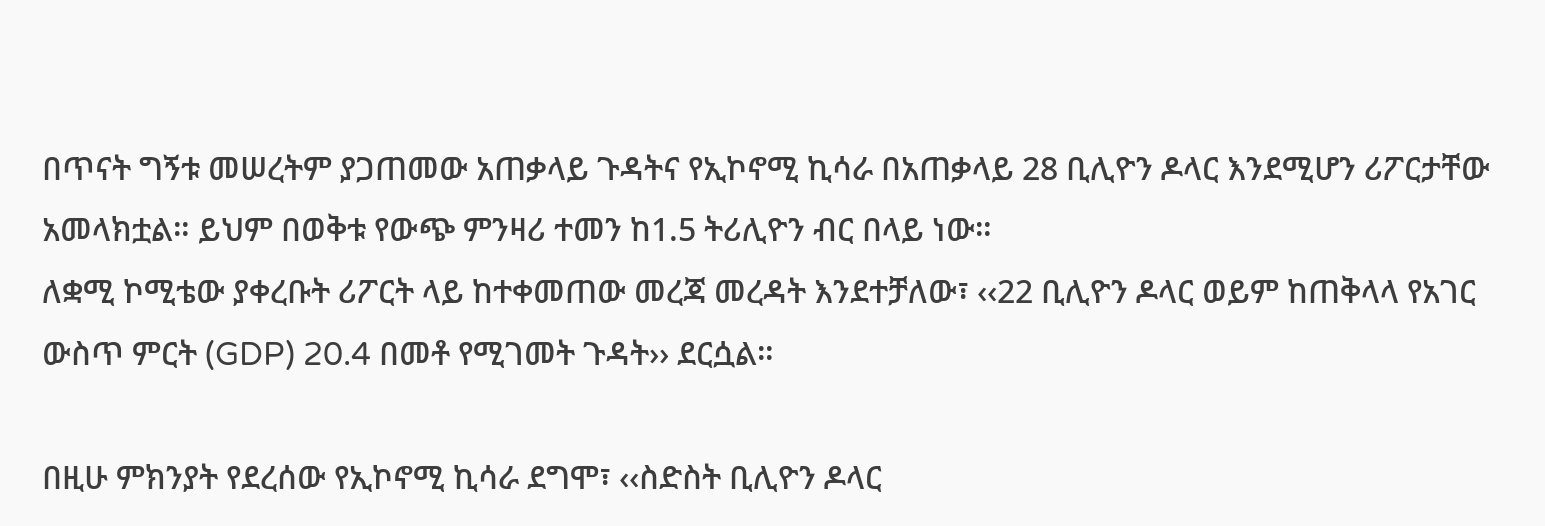በጥናት ግኝቱ መሠረትም ያጋጠመው አጠቃላይ ጉዳትና የኢኮኖሚ ኪሳራ በአጠቃላይ 28 ቢሊዮን ዶላር እንደሚሆን ሪፖርታቸው አመላክቷል። ይህም በወቅቱ የውጭ ምንዛሪ ተመን ከ1.5 ትሪሊዮን ብር በላይ ነው።
ለቋሚ ኮሚቴው ያቀረቡት ሪፖርት ላይ ከተቀመጠው መረጃ መረዳት እንደተቻለው፣ ‹‹22 ቢሊዮን ዶላር ወይም ከጠቅላላ የአገር ውስጥ ምርት (GDP) 20.4 በመቶ የሚገመት ጉዳት›› ደርሷል።

በዚሁ ምክንያት የደረሰው የኢኮኖሚ ኪሳራ ደግሞ፣ ‹‹ስድስት ቢሊዮን ዶላር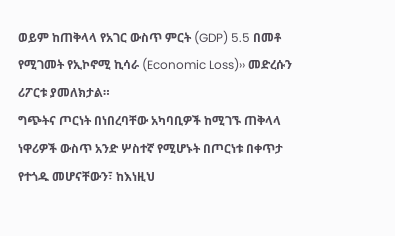ወይም ከጠቅላላ የአገር ውስጥ ምርት (GDP) 5.5 በመቶ የሚገመት የኢኮኖሚ ኪሳራ (Economic Loss)›› መድረሱን ሪፖርቱ ያመለክታል።
ግጭትና ጦርነት በነበረባቸው አካባቢዎች ከሚገኙ ጠቅላላ ነዋሪዎች ውስጥ አንድ ሦስተኛ የሚሆኑት በጦርነቱ በቀጥታ የተጎዱ መሆናቸውን፣ ከእነዚህ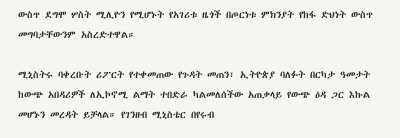ውስጥ ደግሞ ሦስት ሚሊዮን የሚሆኑት የአገሪቱ ዜጎች በጦርነቱ ምክንያት የከፋ ድህነት ውስጥ መግባታቸውንም አስረድተዋል።

ሚኒስትሩ ባቀረቡት ሪፖርት የተቀመጠው የጉዳት መጠን፣ ኢትዮጵያ ባለፉት በርካታ ዓመታት ከውጭ አበዳሪዎች ለኢኮኖሚ ልማት ተበድራ ካልመለሰችው አጠቃላይ የውጭ ዕዳ ጋር እኩል መሆኑን መረዳት ይቻላል። የገንዘብ ሚኒስቴር በየሩብ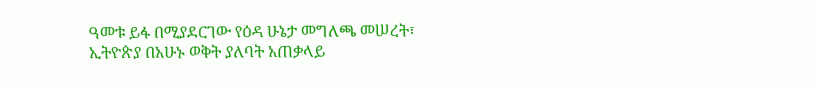ዓመቱ ይፋ በሚያደርገው የዕዳ ሁኔታ መግለጫ መሠረት፣ ኢትዮጵያ በአሁኑ ወቅት ያለባት አጠቃላይ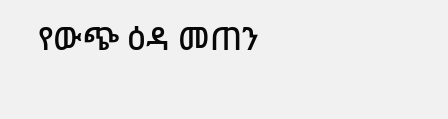የውጭ ዕዳ መጠን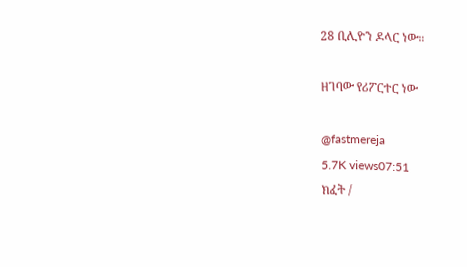28 ቢሊዮን ዶላር ነው።

ዘገባው የሪፖርተር ነው

@fastmereja
5.7K views07:51
ክፈት /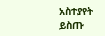አስተያየት ይስጡ